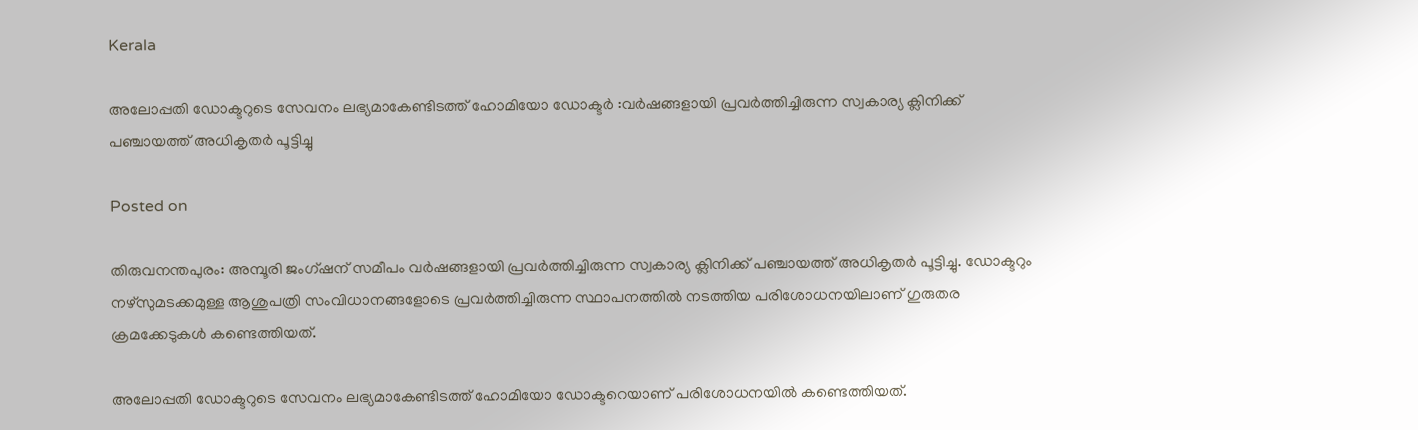Kerala

അലോപ്പതി ഡോക്ടറുടെ സേവനം ലഭ്യമാകേണ്ടിടത്ത് ഹോമിയോ ഡോക്ടർ :വർഷങ്ങളായി പ്രവർത്തിച്ചിരുന്ന സ്വകാര്യ ക്ലിനിക്ക് പഞ്ചായത്ത് അധികൃതർ പൂട്ടിച്ചു

Posted on

തിരുവനന്തപുരം: അമ്പൂരി ജംഗ്ഷന് സമീപം വർഷങ്ങളായി പ്രവർത്തിച്ചിരുന്ന സ്വകാര്യ ക്ലിനിക്ക് പഞ്ചായത്ത് അധികൃതർ പൂട്ടിച്ചു. ഡോക്ടറും നഴ്സുമടക്കമുള്ള ആശുപത്രി സംവിധാനങ്ങളോടെ പ്രവർത്തിച്ചിരുന്ന സ്ഥാപനത്തിൽ നടത്തിയ പരിശോധനയിലാണ് ഗുരുതര ക്രമക്കേടുകൾ കണ്ടെത്തിയത്.

അലോപ്പതി ഡോക്ടറുടെ സേവനം ലഭ്യമാകേണ്ടിടത്ത് ഹോമിയോ ഡോക്ടറെയാണ് പരിശോധനയിൽ കണ്ടെത്തിയത്.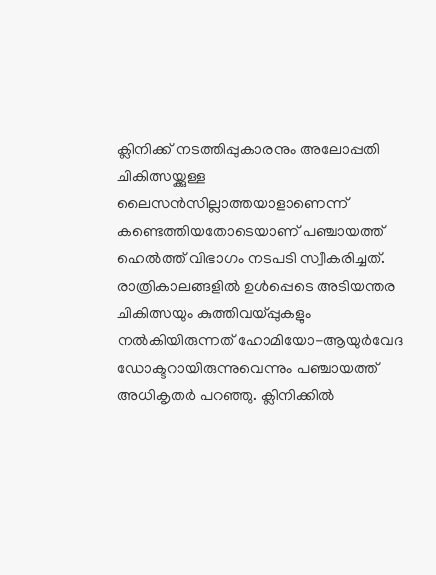ക്ലിനിക്ക് നടത്തിപ്പുകാരനും അലോപ്പതി ചികിത്സയ്ക്കുള്ള ലൈസൻസില്ലാത്തയാളാണെന്ന് കണ്ടെത്തിയതോടെയാണ് പഞ്ചായത്ത് ഹെൽത്ത് വിഭാഗം നടപടി സ്വീകരിച്ചത്. രാത്രികാലങ്ങളിൽ ഉൾപ്പെടെ അടിയന്തര ചികിത്സയും കുത്തിവയ്പ്പുകളും നൽകിയിരുന്നത് ഹോമിയോ-ആയുർവേദ ഡോക്ടറായിരുന്നുവെന്നും പഞ്ചായത്ത് അധികൃതർ പറഞ്ഞു. ക്ലിനിക്കിൽ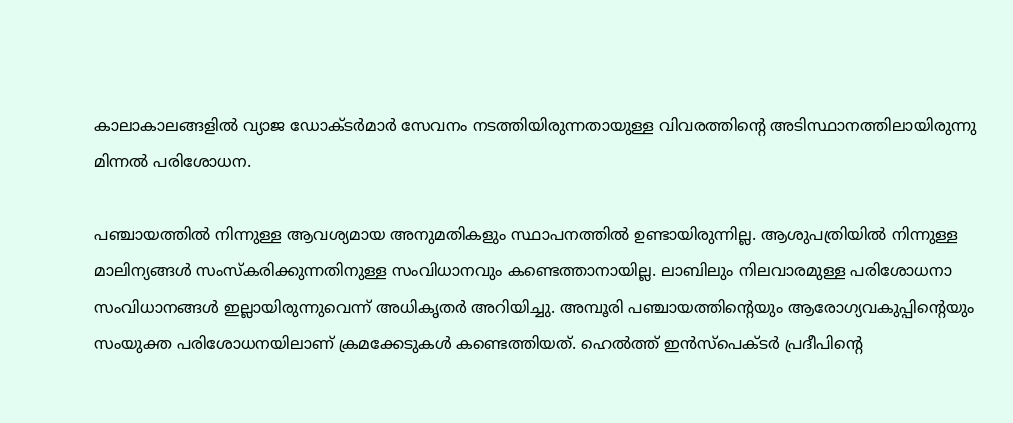കാലാകാലങ്ങളിൽ വ്യാജ ഡോക്ടർമാർ സേവനം നടത്തിയിരുന്നതായുള്ള വിവരത്തിന്റെ അടിസ്ഥാനത്തിലായിരുന്നു മിന്നൽ പരിശോധന.

പഞ്ചായത്തിൽ നിന്നുള്ള ആവശ്യമായ അനുമതികളും സ്ഥാപനത്തിൽ ഉണ്ടായിരുന്നില്ല. ആശുപത്രിയിൽ നിന്നുള്ള മാലിന്യങ്ങൾ സംസ്കരിക്കുന്നതിനുള്ള സംവിധാനവും കണ്ടെത്താനായില്ല. ലാബിലും നിലവാരമുള്ള പരിശോധനാ സംവിധാനങ്ങൾ ഇല്ലായിരുന്നുവെന്ന് അധികൃതർ അറിയിച്ചു. അമ്പൂരി പഞ്ചായത്തിന്റെയും ആരോഗ്യവകുപ്പിന്റെയും സംയുക്ത പരിശോധനയിലാണ് ക്രമക്കേടുകൾ കണ്ടെത്തിയത്. ഹെൽത്ത് ഇൻസ്‌പെക്ടർ പ്രദീപിന്റെ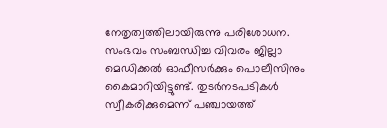നേതൃത്വത്തിലായിരുന്നു പരിശോധന. സംഭവം സംബന്ധിച്ച വിവരം ജില്ലാ മെഡിക്കൽ ഓഫീസർക്കും പൊലീസിനും കൈമാറിയിട്ടുണ്ട്. തുടർനടപടികൾ സ്വീകരിക്കുമെന്ന് പഞ്ചായത്ത്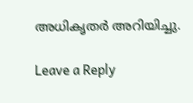അധികൃതർ അറിയിച്ചു.

Leave a Reply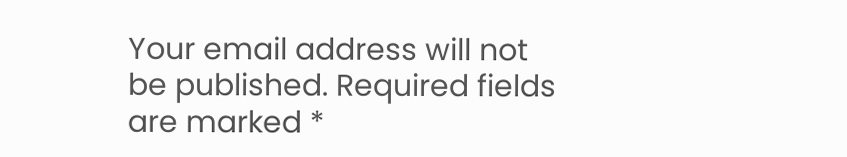Your email address will not be published. Required fields are marked *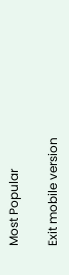Most Popular

Exit mobile version